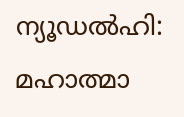ന്യൂഡൽഹി: മഹാത്മാ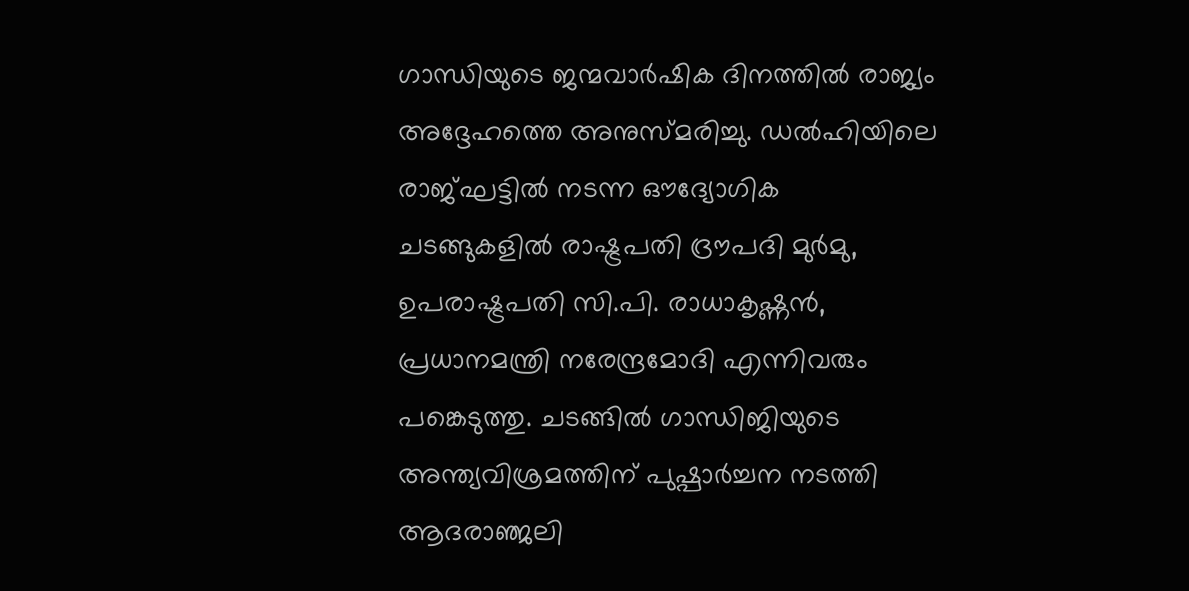ഗാന്ധിയുടെ ജന്മവാർഷിക ദിനത്തിൽ രാജ്യം അദ്ദേഹത്തെ അനുസ്മരിച്ചു. ഡൽഹിയിലെ രാജ്ഘട്ടിൽ നടന്ന ഔദ്യോഗിക ചടങ്ങുകളിൽ രാഷ്ട്രപതി ദ്രൗപദി മുർമു, ഉപരാഷ്ട്രപതി സി.പി. രാധാകൃഷ്ണൻ, പ്രധാനമന്ത്രി നരേന്ദ്രമോദി എന്നിവരും പങ്കെടുത്തു. ചടങ്ങിൽ ഗാന്ധിജിയുടെ അന്ത്യവിശ്രമത്തിന് പുഷ്പാർച്ചന നടത്തി ആദരാഞ്ജലി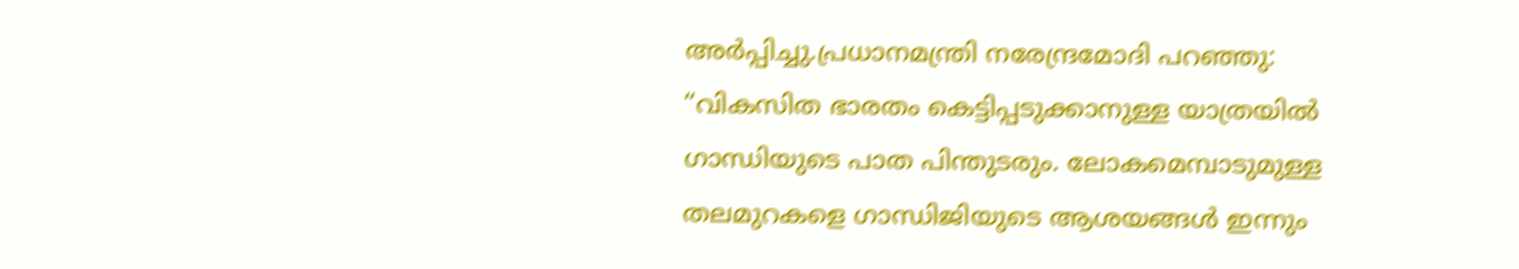അർപ്പിച്ചു.പ്രധാനമന്ത്രി നരേന്ദ്രമോദി പറഞ്ഞു: “വികസിത ഭാരതം കെട്ടിപ്പടുക്കാനുള്ള യാത്രയിൽ ഗാന്ധിയുടെ പാത പിന്തുടരും. ലോകമെമ്പാടുമുള്ള തലമുറകളെ ഗാന്ധിജിയുടെ ആശയങ്ങൾ ഇന്നും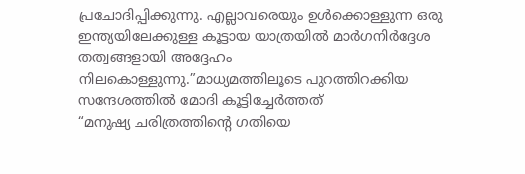പ്രചോദിപ്പിക്കുന്നു. എല്ലാവരെയും ഉൾക്കൊള്ളുന്ന ഒരു ഇന്ത്യയിലേക്കുള്ള കൂട്ടായ യാത്രയിൽ മാർഗനിർദ്ദേശ തത്വങ്ങളായി അദ്ദേഹം നിലകൊള്ളുന്നു.”മാധ്യമത്തിലൂടെ പുറത്തിറക്കിയ സന്ദേശത്തിൽ മോദി കൂട്ടിച്ചേർത്തത്
“മനുഷ്യ ചരിത്രത്തിന്റെ ഗതിയെ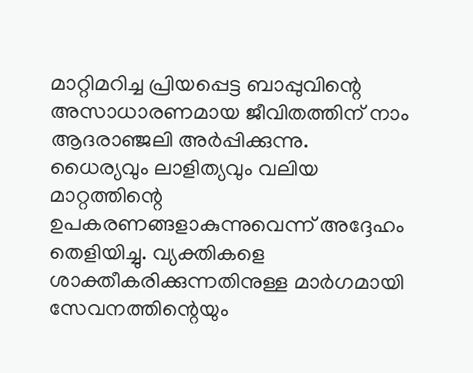മാറ്റിമറിച്ച പ്രിയപ്പെട്ട ബാപ്പുവിന്റെ അസാധാരണമായ ജീവിതത്തിന് നാം ആദരാഞ്ജലി അർപ്പിക്കുന്നു. ധൈര്യവും ലാളിത്യവും വലിയ മാറ്റത്തിന്റെ ഉപകരണങ്ങളാകുന്നുവെന്ന് അദ്ദേഹം തെളിയിച്ചു. വ്യക്തികളെ ശാക്തീകരിക്കുന്നതിനുള്ള മാർഗമായി സേവനത്തിന്റെയും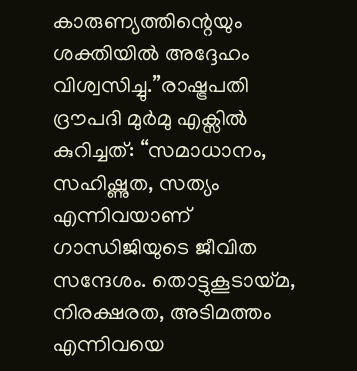കാരുണ്യത്തിന്റെയും ശക്തിയിൽ അദ്ദേഹം വിശ്വസിച്ചു.”രാഷ്ട്രപതി ദ്രൗപദി മുർമു എക്സിൽ കുറിച്ചത്: “സമാധാനം, സഹിഷ്ണുത, സത്യം എന്നിവയാണ് ഗാന്ധിജിയുടെ ജീവിത സന്ദേശം. തൊട്ടുകൂടായ്മ, നിരക്ഷരത, അടിമത്തം എന്നിവയെ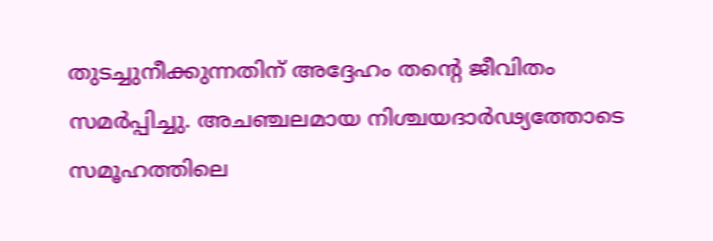തുടച്ചുനീക്കുന്നതിന് അദ്ദേഹം തന്റെ ജീവിതം സമർപ്പിച്ചു. അചഞ്ചലമായ നിശ്ചയദാർഢ്യത്തോടെ സമൂഹത്തിലെ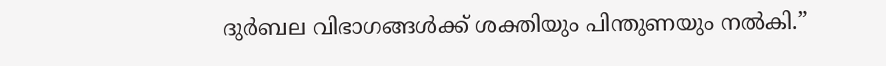ദുർബല വിഭാഗങ്ങൾക്ക് ശക്തിയും പിന്തുണയും നൽകി.”